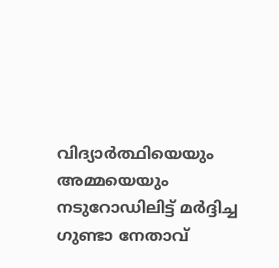വിദ്യാര്‍ത്ഥിയെയും അമ്മയെയും നടുറോഡിലിട്ട് മര്‍ദ്ദിച്ച ഗുണ്ടാ നേതാവ്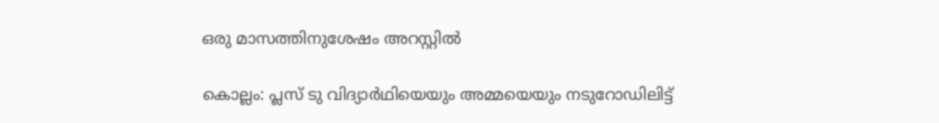ഒരു മാസത്തിനുശേഷം അറസ്റ്റില്‍

കൊല്ലം: പ്ലസ് ടു വിദ്യാര്‍ഥിയെയും അമ്മയെയും നടുറോഡിലിട്ട്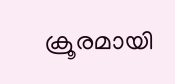ക്രൂരമായി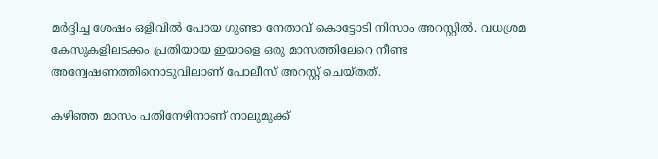മര്‍ദ്ദിച്ച ശേഷം ഒളിവില്‍ പോയ ഗുണ്ടാ നേതാവ് കൊട്ടോടി നിസാം അറസ്റ്റില്‍. വധശ്രമ കേസുകളിലടക്കം പ്രതിയായ ഇയാളെ ഒരു മാസത്തിലേറെ നീണ്ട അന്വേഷണത്തിനൊടുവിലാണ് പോലീസ് അറസ്റ്റ് ചെയ്തത്.

കഴിഞ്ഞ മാസം പതിനേഴിനാണ് നാലുമുക്ക്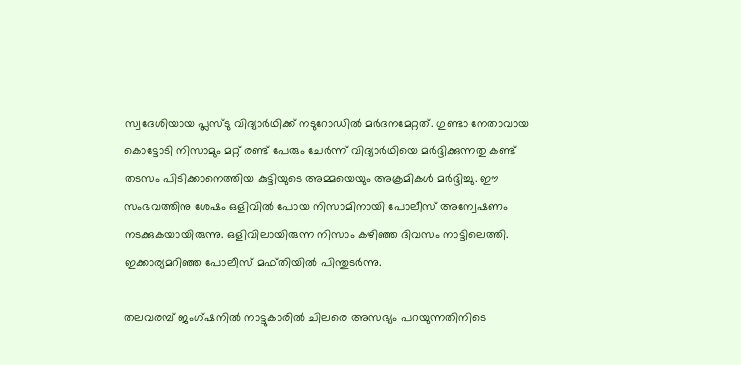സ്വദേശിയായ പ്ലസ്ടു വിദ്യാര്‍ഥിക്ക് നടുറോഡില്‍ മര്‍ദനമേറ്റത്. ഗുണ്ടാ നേതാവായ കൊട്ടോടി നിസാമും മറ്റ് രണ്ട് പേരും ചേര്‍ന്ന് വിദ്യാര്‍ഥിയെ മര്‍ദ്ദിക്കുന്നതു കണ്ട് തടസം പിടിക്കാനെത്തിയ കുട്ടിയുടെ അമ്മയെയും അക്രമികള്‍ മര്‍ദ്ദിച്ചു. ഈ സംഭവത്തിനു ശേഷം ഒളിവില്‍ പോയ നിസാമിനായി പോലീസ് അന്വേഷണം നടക്കുകയായിരുന്നു. ഒളിവിലായിരുന്ന നിസാം കഴിഞ്ഞ ദിവസം നാട്ടിലെത്തി. ഇക്കാര്യമറിഞ്ഞ പോലീസ് മഫ്തിയില്‍ പിന്തുടര്‍ന്നു.

തലവരമ്പ് ജംഗ്ഷനില്‍ നാട്ടുകാരില്‍ ചിലരെ അസഭ്യം പറയുന്നതിനിടെ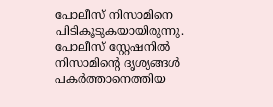പോലീസ് നിസാമിനെ പിടികൂടുകയായിരുന്നു. പോലീസ് സ്റ്റേഷനില്‍ നിസാമിന്റെ ദൃശ്യങ്ങള്‍ പകര്‍ത്താനെത്തിയ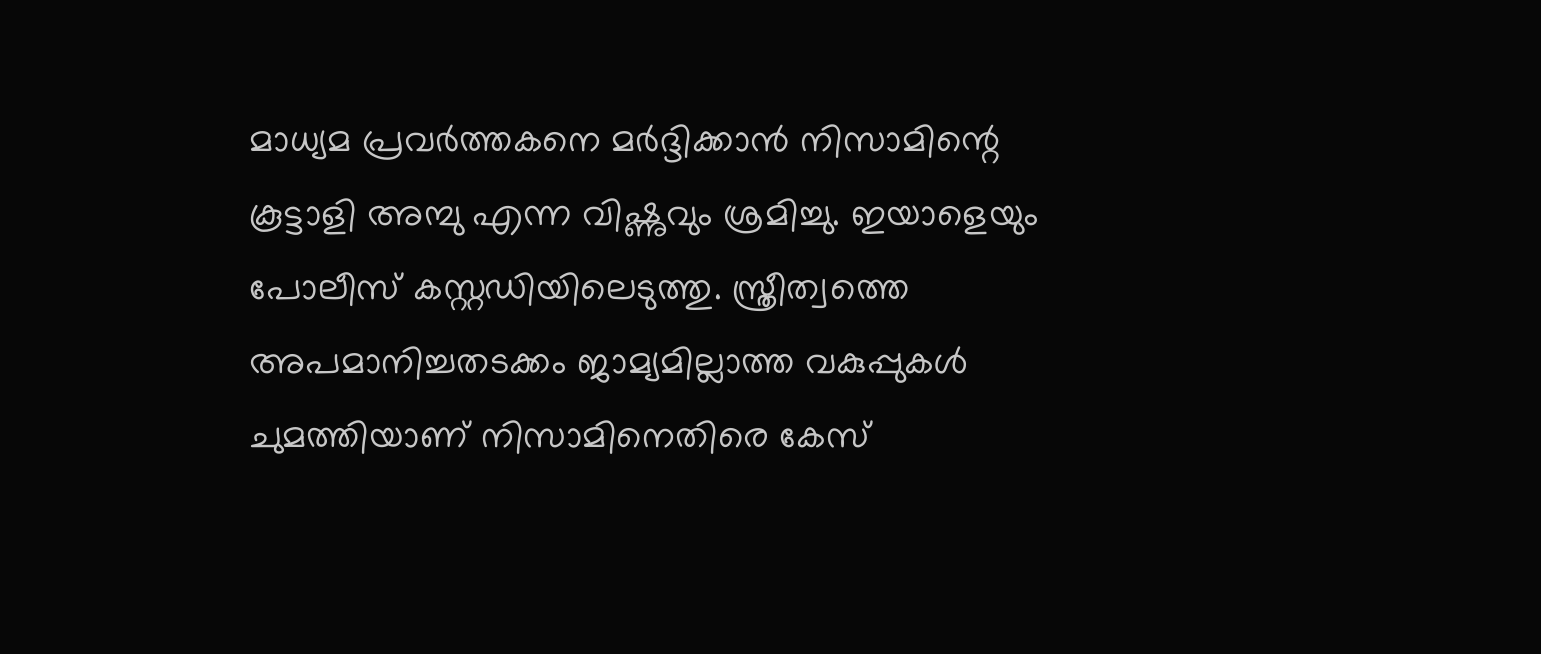മാധ്യമ പ്രവര്‍ത്തകനെ മര്‍ദ്ദിക്കാന്‍ നിസാമിന്റെ കൂട്ടാളി അമ്പു എന്ന വിഷ്ണുവും ശ്രമിച്ചു. ഇയാളെയും പോലീസ് കസ്റ്റഡിയിലെടുത്തു. സ്ത്രീത്വത്തെ അപമാനിച്ചതടക്കം ജാമ്യമില്ലാത്ത വകുപ്പുകള്‍ ചുമത്തിയാണ് നിസാമിനെതിരെ കേസ്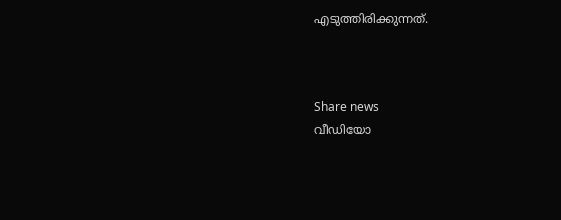എടുത്തിരിക്കുന്നത്.



Share news
വീഡിയോ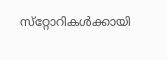സ്‌റ്റോറികള്‍ക്കായി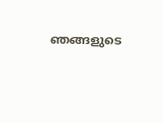ഞങ്ങളുടെ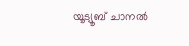യൂട്യൂബ് ചാനല്‍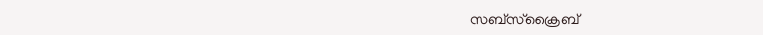സബ്‌സ്‌ക്രൈബ്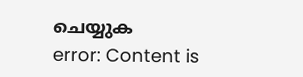ചെയ്യുക
error: Content is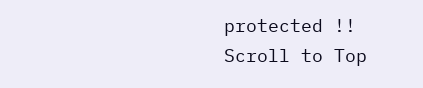protected !!
Scroll to Top